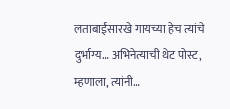लताबाईंसारखे गायच्या हेच त्यांचे दुर्भाग्य… अभिनेत्याची थेट पोस्ट, म्हणाला, त्यांनी…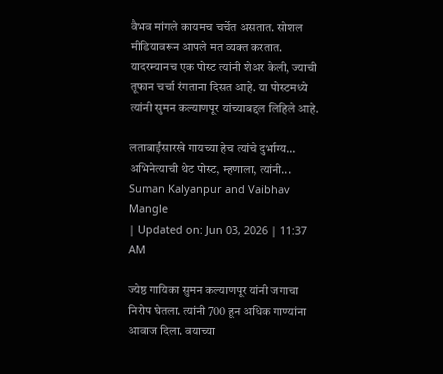वैभव मांगले कायमच चर्चेत असतात. सोशल मीडियावरून आपले मत व्यक्त करतात. यादरम्यानच एक पोस्ट त्यांनी शेअर केली, ज्याची तूफान चर्चा रंगताना दिसत आहे. या पोस्टमध्ये त्यांनी सुमन कल्याणपूर यांच्याबद्दल लिहिले आहे.

लताबाईंसारखे गायच्या हेच त्यांचे दुर्भाग्य... अभिनेत्याची थेट पोस्ट, म्हणाला, त्यांनी...
Suman Kalyanpur and Vaibhav Mangle
| Updated on: Jun 03, 2026 | 11:37 AM

ज्येष्ठ गायिका सुमन कल्याणपूर यांनी जगाचा निरोप घेतला. त्यांनी 700 हून अधिक गाण्यांना आवाज दिला. वयाच्या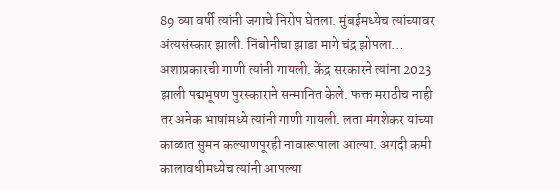89 व्या वर्षी त्यांनी जगाचे निरोप घेतला. मुंबईमध्येच त्यांच्यावर अंत्यसंस्कार झाली. निंबोनीचा झाडा मागे चंद्र झोपला… अशाप्रकारची गाणी त्यांनी गायली. केंद्र सरकारने त्यांना 2023 झाली पद्मभूषण पुरस्काराने सन्मानित केले. फक्त मराठीच नाही तर अनेक भाषांमध्ये त्यांनी गाणी गायली. लता मंगशेकर यांच्या काळात सुमन कल्याणपूरही नावारूपाला आल्या. अगदी कमी कालावधीमध्येच त्यांनी आपल्या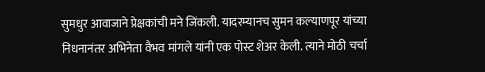सुमधुर आवाजाने प्रेक्षकांची मने जिंकली. यादरम्यानच सुमन कल्याणपूर यांच्या निधनानंतर अभिनेता वैभव मांगले यांनी एक पोस्ट शेअर केली. त्याने मोठी चर्चा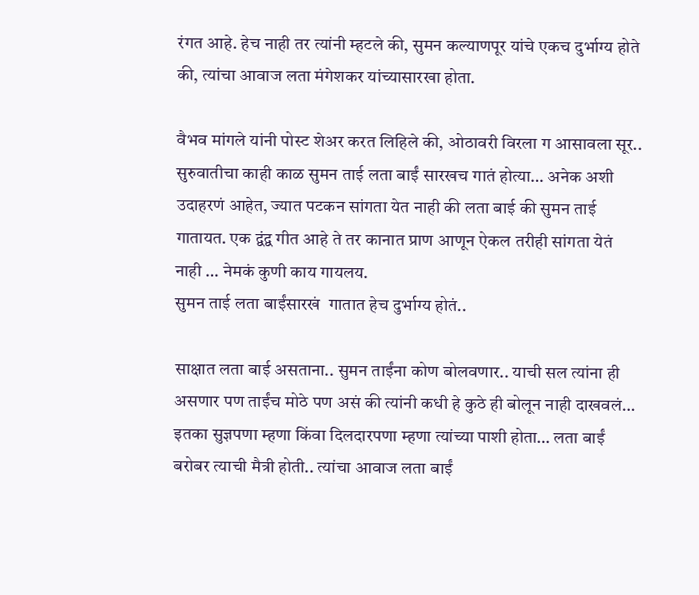रंगत आहे. हेच नाही तर त्यांनी म्हटले की, सुमन कल्याणपूर यांचे एकच दुर्भाग्य होते की, त्यांचा आवाज लता मंगेशकर यांच्यासारखा होता.

वैभव मांगले यांनी पोस्ट शेअर करत लिहिले की, ओठावरी विरला ग आसावला सूर.. सुरुवातीचा काही काळ सुमन ताई लता बाईं सारखच गातं होत्या… अनेक अशी उदाहरणं आहेत, ज्यात पटकन सांगता येत नाही की लता बाई की सुमन ताई गातायत. एक द्वंद्व गीत आहे ते तर कानात प्राण आणून ऐकल तरीही सांगता येतं नाही … नेमकं कुणी काय गायलय.
सुमन ताई लता बाईंसारखं  गातात हेच दुर्भाग्य होतं..

साक्षात लता बाई असताना.. सुमन ताईंना कोण बोलवणार.. याची सल त्यांना ही असणार पण ताईंच मोठे पण असं की त्यांनी कधी हे कुठे ही बोलून नाही दाखवलं… इतका सुज्ञपणा म्हणा किंवा दिलदारपणा म्हणा त्यांच्या पाशी होता… लता बाईं बरोबर त्याची मैत्री होती.. त्यांचा आवाज लता बाईं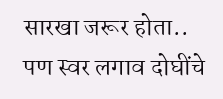सारखा जरूर होता.. पण स्वर लगाव दोघींचे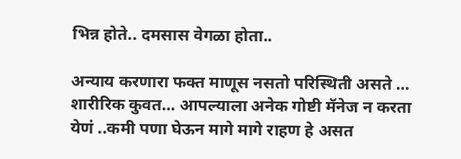भिन्न होते.. दमसास वेगळा होता..

अन्याय करणारा फक्त माणूस नसतो परिस्थिती असते … शारीरिक कुवत… आपल्याला अनेक गोष्टी मॅनेज न करता येणं ..कमी पणा घेऊन मागे मागे राहण हे असत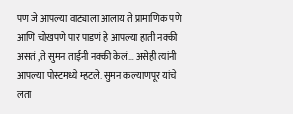पण जे आपल्या वाट्याला आलाय ते प्रामाणिक पणे आणि चोखपणे पार पाडणं हे आपल्या हाती नक्की असतं ,ते सुमन ताईनी नक्की केलं… असेही त्यांनी आपल्या पोस्टमध्ये म्हटले. सुमन कल्याणपूर यांचे लता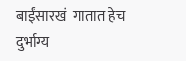बाईंसारखं  गातात हेच दुर्भाग्य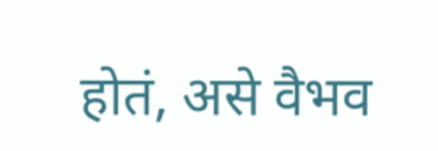होतं, असे वैभव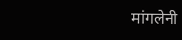मांगलेनी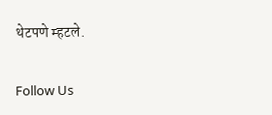थेटपणे म्हटले.

Follow Us